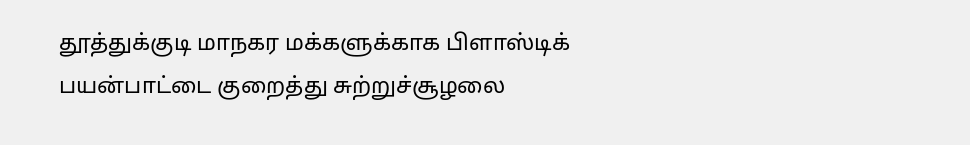தூத்துக்குடி மாநகர மக்களுக்காக பிளாஸ்டிக் பயன்பாட்டை குறைத்து சுற்றுச்சூழலை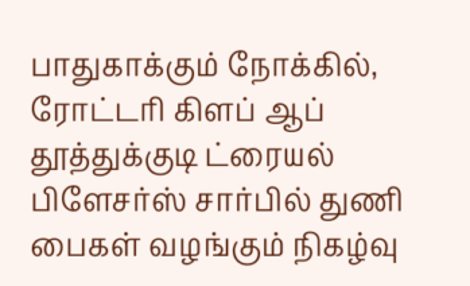பாதுகாக்கும் நோக்கில், ரோட்டரி கிளப் ஆப் தூத்துக்குடி ட்ரையல் பிளேசர்ஸ் சார்பில் துணி பைகள் வழங்கும் நிகழ்வு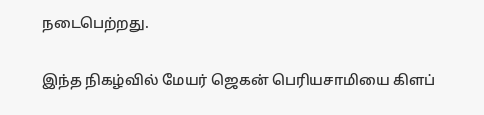நடைபெற்றது.

இந்த நிகழ்வில் மேயர் ஜெகன் பெரியசாமியை கிளப்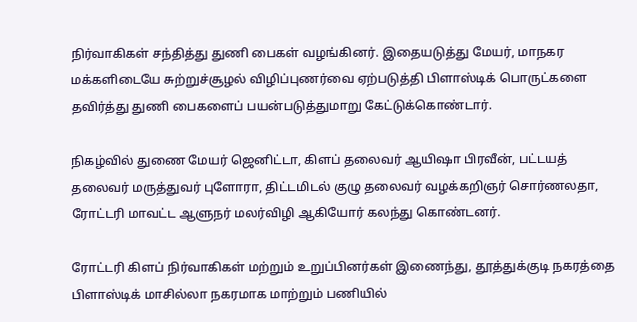நிர்வாகிகள் சந்தித்து துணி பைகள் வழங்கினர். இதையடுத்து மேயர், மாநகர மக்களிடையே சுற்றுச்சூழல் விழிப்புணர்வை ஏற்படுத்தி பிளாஸ்டிக் பொருட்களை தவிர்த்து துணி பைகளைப் பயன்படுத்துமாறு கேட்டுக்கொண்டார்.

நிகழ்வில் துணை மேயர் ஜெனிட்டா, கிளப் தலைவர் ஆயிஷா பிரவீன், பட்டயத் தலைவர் மருத்துவர் புளோரா, திட்டமிடல் குழு தலைவர் வழக்கறிஞர் சொர்ணலதா, ரோட்டரி மாவட்ட ஆளுநர் மலர்விழி ஆகியோர் கலந்து கொண்டனர்.

ரோட்டரி கிளப் நிர்வாகிகள் மற்றும் உறுப்பினர்கள் இணைந்து, தூத்துக்குடி நகரத்தை பிளாஸ்டிக் மாசில்லா நகரமாக மாற்றும் பணியில்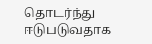தொடர்ந்து ஈடுபடுவதாக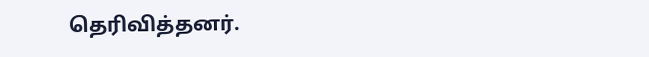தெரிவித்தனர்.